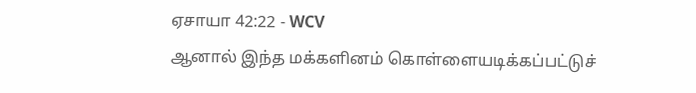ஏசாயா 42:22 - WCV
ஆனால் இந்த மக்களினம் கொள்ளையடிக்கப்பட்டுச்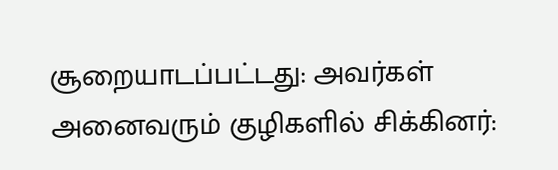சூறையாடப்பட்டது: அவர்கள் அனைவரும் குழிகளில் சிக்கினர்: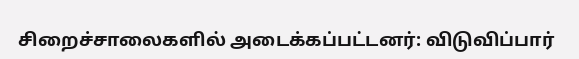சிறைச்சாலைகளில் அடைக்கப்பட்டனர்: விடுவிப்பார்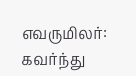எவருமிலர்: கவர்ந்து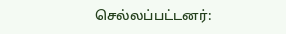செல்லப்பட்டனர்: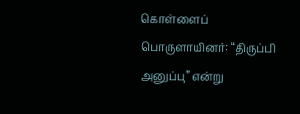கொள்ளைப் பொருளாயினர்: “திருப்பி அனுப்பு” என்று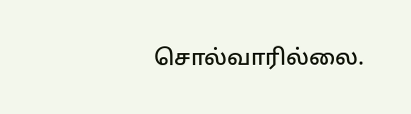சொல்வாரில்லை.